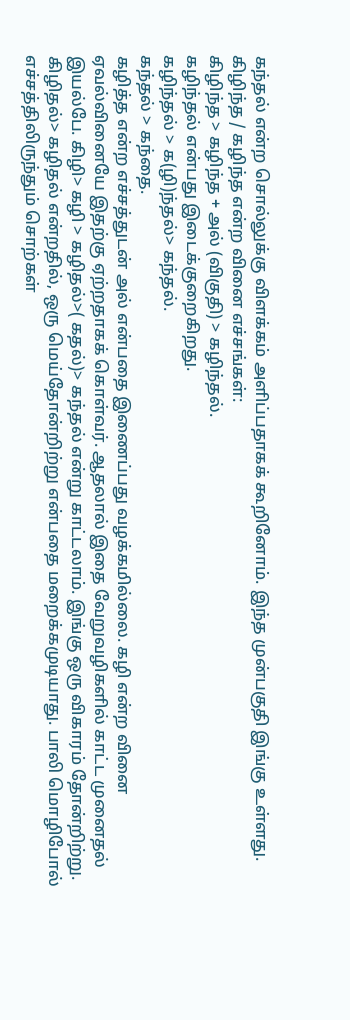கந்தல் என்ற சொல்லுக்கு விளக்கம் அளிப்பதாகக் கூறினோம். இந்த முன்பகுதி இங்கு உள்ளது.
கிழிந்த / கழிந்த என்ற வினை எச்சங்கள்:
கிழிந்த > கழிந்த + அல் (விகுதி) > கழிந்தல்.
கழிந்தல் என்பது இடைக்குறைகிறது.
கழிந்தல் > க(ழி)ந்தல்> கந்தல்.
கந்தல் > கந்தை.
கழித்த என்ற எச்சத்துடன் அல் என்பதை இணைப்பது வழக்கமில்லை. கழி என்ற வினை ஏவல்வினையே இதற்கு ஏற்றதாகக் கொள்வர். ஆதலால் இதை வேறுவழிகளில் காட்ட முனைதல் இயல்பே. கிழி> கழி > கழிதல்>( கதல்)> கந்தல் என்று காட்டலாம். இங்கு ஒரு விகாரம் தோன்றிற்று. கிழிதல்> கழிதல் என்றதில், ஒரு மெய்தோன்றிற்று என்பதை மறைக்கமுடியாது. பாலி மொழிபோல் எச்சத்திலிருந்தும் சொற்கள்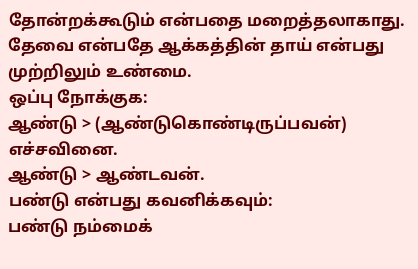தோன்றக்கூடும் என்பதை மறைத்தலாகாது. தேவை என்பதே ஆக்கத்தின் தாய் என்பது முற்றிலும் உண்மை.
ஒப்பு நோக்குக:
ஆண்டு > (ஆண்டுகொண்டிருப்பவன்) எச்சவினை.
ஆண்டு > ஆண்டவன்.
பண்டு என்பது கவனிக்கவும்:
பண்டு நம்மைக்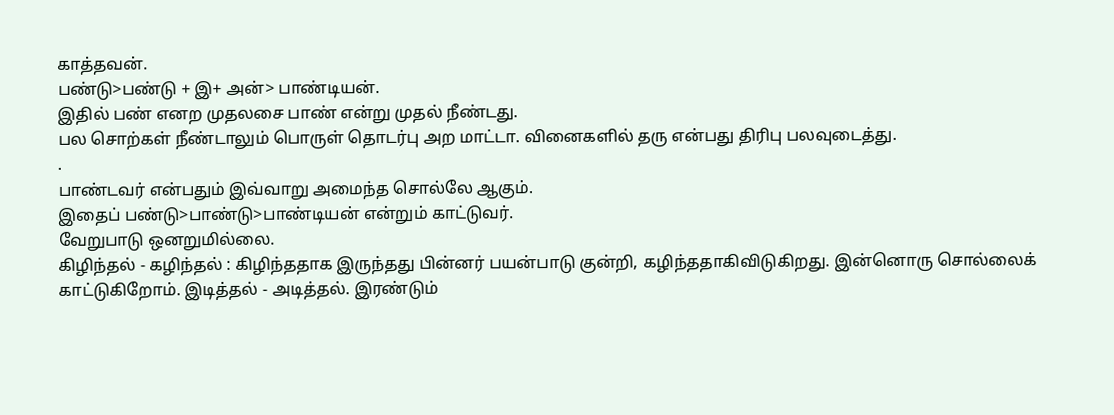காத்தவன்.
பண்டு>பண்டு + இ+ அன்> பாண்டியன்.
இதில் பண் எனற முதலசை பாண் என்று முதல் நீண்டது.
பல சொற்கள் நீண்டாலும் பொருள் தொடர்பு அற மாட்டா. வினைகளில் தரு என்பது திரிபு பலவுடைத்து.
.
பாண்டவர் என்பதும் இவ்வாறு அமைந்த சொல்லே ஆகும்.
இதைப் பண்டு>பாண்டு>பாண்டியன் என்றும் காட்டுவர்.
வேறுபாடு ஒனறுமில்லை.
கிழிந்தல் - கழிந்தல் : கிழிந்ததாக இருந்தது பின்னர் பயன்பாடு குன்றி, கழிந்ததாகிவிடுகிறது. இன்னொரு சொல்லைக் காட்டுகிறோம். இடித்தல் - அடித்தல். இரண்டும்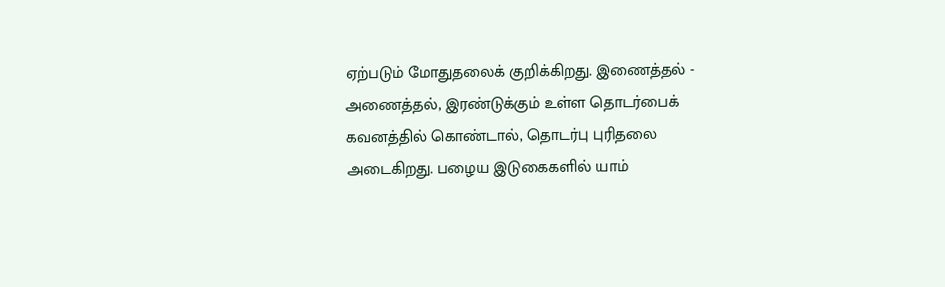ஏற்படும் மோதுதலைக் குறிக்கிறது. இணைத்தல் - அணைத்தல், இரண்டுக்கும் உள்ள தொடர்பைக் கவனத்தில் கொண்டால், தொடர்பு புரிதலை அடைகிறது. பழைய இடுகைகளில் யாம்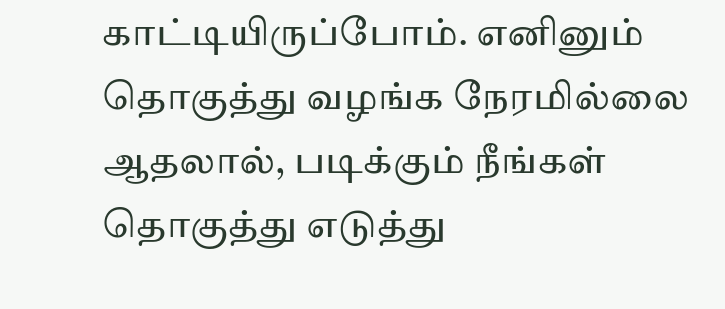காட்டியிருப்போம். எனினும் தொகுத்து வழங்க நேரமில்லை ஆதலால், படிக்கும் நீங்கள் தொகுத்து எடுத்து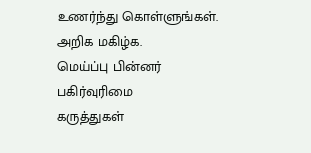உணர்ந்து கொள்ளுங்கள்.
அறிக மகிழ்க.
மெய்ப்பு பின்னர்
பகிர்வுரிமை
கருத்துகள்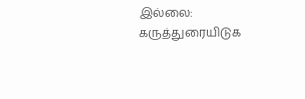இல்லை:
கருத்துரையிடுக